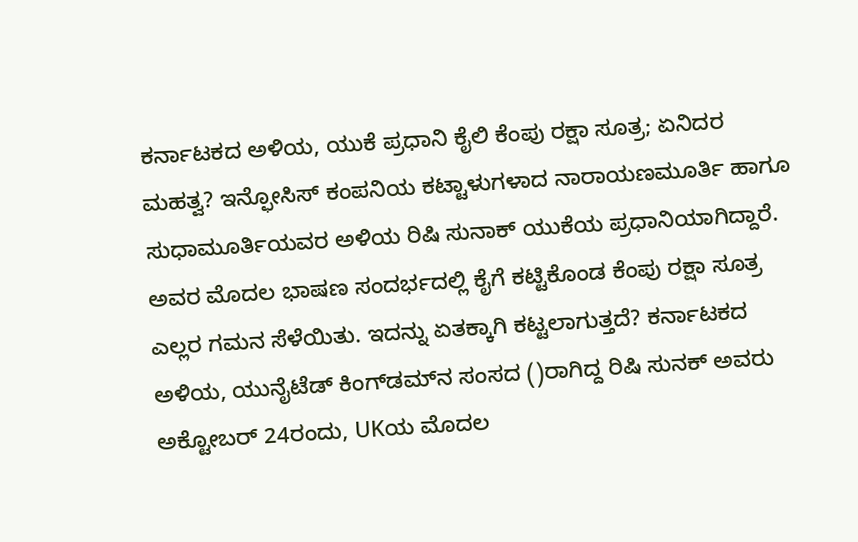ಕರ್ನಾಟಕದ ಅಳಿಯ, ಯುಕೆ ಪ್ರಧಾನಿ ಕೈಲಿ ಕೆಂಪು ರಕ್ಷಾ ಸೂತ್ರ; ಏನಿದರ ಮಹತ್ವ? ಇನ್ಫೋಸಿಸ್ ಕಂಪನಿಯ ಕಟ್ಟಾಳುಗಳಾದ ನಾರಾಯಣಮೂರ್ತಿ ಹಾಗೂ ಸುಧಾಮೂರ್ತಿಯವರ ಅಳಿಯ ರಿಷಿ ಸುನಾಕ್ ಯುಕೆಯ ಪ್ರಧಾನಿಯಾಗಿದ್ದಾರೆ. ಅವರ ಮೊದಲ ಭಾಷಣ ಸಂದರ್ಭದಲ್ಲಿ ಕೈಗೆ ಕಟ್ಟಿಕೊಂಡ ಕೆಂಪು ರಕ್ಷಾ ಸೂತ್ರ ಎಲ್ಲರ ಗಮನ ಸೆಳೆಯಿತು. ಇದನ್ನು ಏತಕ್ಕಾಗಿ ಕಟ್ಟಲಾಗುತ್ತದೆ? ಕರ್ನಾಟಕದ ಅಳಿಯ, ಯುನೈಟೆಡ್ ಕಿಂಗ್‌ಡಮ್‌ನ ಸಂಸದ ()ರಾಗಿದ್ದ ರಿಷಿ ಸುನಕ್ ಅವರು ಅಕ್ಟೋಬರ್ 24ರಂದು, UKಯ ಮೊದಲ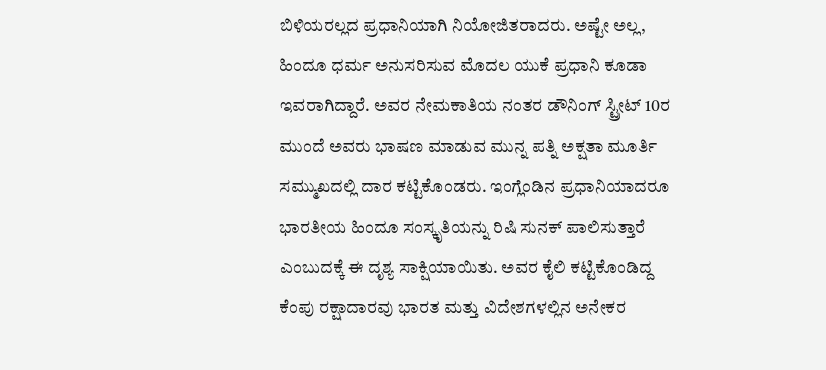ಬಿಳಿಯರಲ್ಲದ ಪ್ರಧಾನಿಯಾಗಿ ನಿಯೋಜಿತರಾದರು. ಅಷ್ಟೇ ಅಲ್ಲ, ಹಿಂದೂ ಧರ್ಮ ಅನುಸರಿಸುವ ಮೊದಲ ಯುಕೆ ಪ್ರಧಾನಿ ಕೂಡಾ ಇವರಾಗಿದ್ದಾರೆ. ಅವರ ನೇಮಕಾತಿಯ ನಂತರ ಡೌನಿಂಗ್ ಸ್ಟ್ರೀಟ್ 10ರ ಮುಂದೆ ಅವರು ಭಾಷಣ ಮಾಡುವ ಮುನ್ನ ಪತ್ನಿ ಅಕ್ಷತಾ ಮೂರ್ತಿ ಸಮ್ಮುಖದಲ್ಲಿ ದಾರ ಕಟ್ಟಿಕೊಂಡರು. ಇಂಗ್ಲೆಂಡಿನ ಪ್ರಧಾನಿಯಾದರೂ ಭಾರತೀಯ ಹಿಂದೂ ಸಂಸ್ಕೃತಿಯನ್ನು ರಿಷಿ ಸುನಕ್‌ ಪಾಲಿಸುತ್ತಾರೆ ಎಂಬುದಕ್ಕೆ ಈ ದೃಶ್ಯ ಸಾಕ್ಷಿಯಾಯಿತು. ಅವರ ಕೈಲಿ ಕಟ್ಟಿಕೊಂಡಿದ್ದ ಕೆಂಪು ರಕ್ಷಾದಾರವು ಭಾರತ ಮತ್ತು ವಿದೇಶಗಳಲ್ಲಿನ ಅನೇಕರ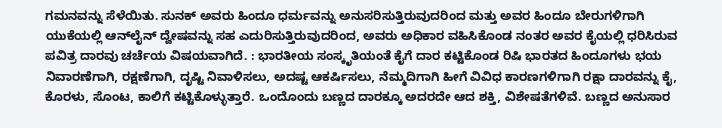ಗಮನವನ್ನು ಸೆಳೆಯಿತು. ಸುನಕ್ ಅವರು ಹಿಂದೂ ಧರ್ಮವನ್ನು ಅನುಸರಿಸುತ್ತಿರುವುದರಿಂದ ಮತ್ತು ಅವರ ಹಿಂದೂ ಬೇರುಗಳಿಗಾಗಿ ಯುಕೆಯಲ್ಲಿ ಆನ್‌ಲೈನ್ ದ್ವೇಷವನ್ನು ಸಹ ಎದುರಿಸುತ್ತಿರುವುದರಿಂದ, ಅವರು ಅಧಿಕಾರ ವಹಿಸಿಕೊಂಡ ನಂತರ ಅವರ ಕೈಯಲ್ಲಿ ಧರಿಸಿರುವ ಪವಿತ್ರ ದಾರವು ಚರ್ಚೆಯ ವಿಷಯವಾಗಿದೆ. : ಭಾರತೀಯ ಸಂಸ್ಕೃತಿಯಂತೆ ಕೈಗೆ ದಾರ ಕಟ್ಟಿಕೊಂಡ ರಿಷಿ ಭಾರತದ ಹಿಂದೂಗಳು ಭಯ ನಿವಾರಣೆಗಾಗಿ, ರಕ್ಷಣೆಗಾಗಿ, ದೃಷ್ಟಿ ನಿವಾಳಿಸಲು, ಅದಷ್ಟ ಆಕರ್ಷಿಸಲು, ನೆಮ್ಮದಿಗಾಗಿ ಹೀಗೆ ವಿವಿಧ ಕಾರಣಗಳಿಗಾಗಿ ರಕ್ಷಾ ದಾರವನ್ನು ಕೈ, ಕೊರಳು, ಸೊಂಟ, ಕಾಲಿಗೆ ಕಟ್ಟಿಕೊಳ್ಳುತ್ತಾರೆ. ಒಂದೊಂದು ಬಣ್ಣದ ದಾರಕ್ಕೂ ಅದರದೇ ಆದ ಶಕ್ತಿ, ವಿಶೇಷತೆಗಳಿವೆ. ಬಣ್ಣದ ಅನುಸಾರ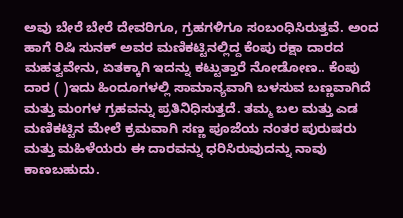ಅವು ಬೇರೆ ಬೇರೆ ದೇವರಿಗೂ, ಗ್ರಹಗಳಿಗೂ ಸಂಬಂಧಿಸಿರುತ್ತವೆ. ಅಂದ ಹಾಗೆ ರಿಷಿ ಸುನಕ್ ಅವರ ಮಣಿಕಟ್ಟಿನಲ್ಲಿದ್ದ ಕೆಂಪು ರಕ್ಷಾ ದಾರದ ಮಹತ್ವವೇನು, ಏತಕ್ಕಾಗಿ ಇದನ್ನು ಕಟ್ಟುತ್ತಾರೆ ನೋಡೋಣ.. ಕೆಂಪು ದಾರ ( )ಇದು ಹಿಂದೂಗಳಲ್ಲಿ ಸಾಮಾನ್ಯವಾಗಿ ಬಳಸುವ ಬಣ್ಣವಾಗಿದೆ ಮತ್ತು ಮಂಗಳ ಗ್ರಹವನ್ನು ಪ್ರತಿನಿಧಿಸುತ್ತದೆ. ತಮ್ಮ ಬಲ ಮತ್ತು ಎಡ ಮಣಿಕಟ್ಟಿನ ಮೇಲೆ ಕ್ರಮವಾಗಿ ಸಣ್ಣ ಪೂಜೆಯ ನಂತರ ಪುರುಷರು ಮತ್ತು ಮಹಿಳೆಯರು ಈ ದಾರವನ್ನು ಧರಿಸಿರುವುದನ್ನು ನಾವು ಕಾಣಬಹುದು.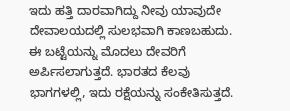ಇದು ಹತ್ತಿ ದಾರವಾಗಿದ್ದು ನೀವು ಯಾವುದೇ ದೇವಾಲಯದಲ್ಲಿ ಸುಲಭವಾಗಿ ಕಾಣಬಹುದು. ಈ ಬಟ್ಟೆಯನ್ನು ಮೊದಲು ದೇವರಿಗೆ ಅರ್ಪಿಸಲಾಗುತ್ತದೆ. ಭಾರತದ ಕೆಲವು ಭಾಗಗಳಲ್ಲಿ, ಇದು ರಕ್ಷೆಯನ್ನು ಸಂಕೇತಿಸುತ್ತದೆ.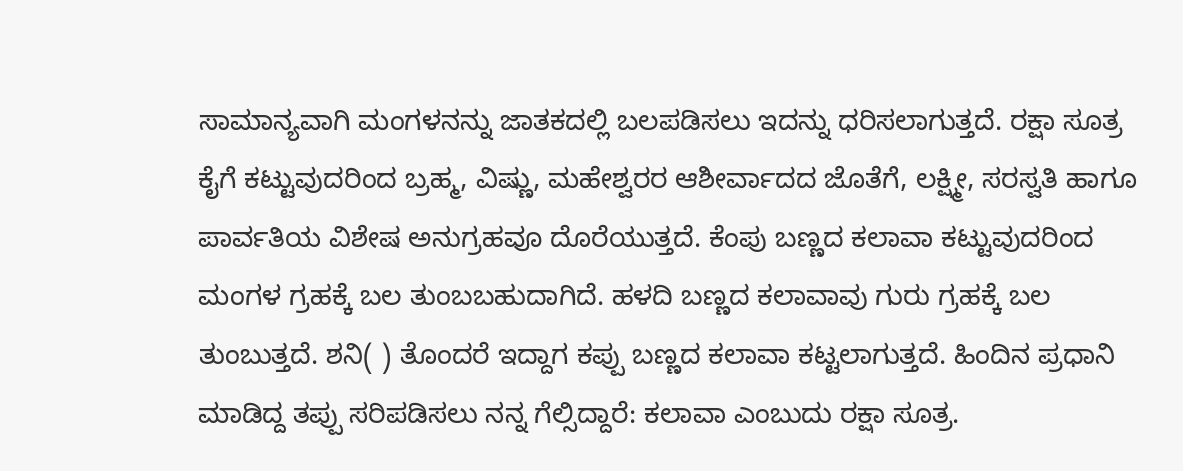ಸಾಮಾನ್ಯವಾಗಿ ಮಂಗಳನನ್ನು ಜಾತಕದಲ್ಲಿ ಬಲಪಡಿಸಲು ಇದನ್ನು ಧರಿಸಲಾಗುತ್ತದೆ. ರಕ್ಷಾ ಸೂತ್ರ ಕೈಗೆ ಕಟ್ಟುವುದರಿಂದ ಬ್ರಹ್ಮ, ವಿಷ್ಣು, ಮಹೇಶ್ವರರ ಆಶೀರ್ವಾದದ ಜೊತೆಗೆ, ಲಕ್ಷ್ಮೀ, ಸರಸ್ವತಿ ಹಾಗೂ ಪಾರ್ವತಿಯ ವಿಶೇಷ ಅನುಗ್ರಹವೂ ದೊರೆಯುತ್ತದೆ. ಕೆಂಪು ಬಣ್ಣದ ಕಲಾವಾ ಕಟ್ಟುವುದರಿಂದ ಮಂಗಳ ಗ್ರಹಕ್ಕೆ ಬಲ ತುಂಬಬಹುದಾಗಿದೆ. ಹಳದಿ ಬಣ್ಣದ ಕಲಾವಾವು ಗುರು ಗ್ರಹಕ್ಕೆ ಬಲ ತುಂಬುತ್ತದೆ. ಶನಿ( ) ತೊಂದರೆ ಇದ್ದಾಗ ಕಪ್ಪು ಬಣ್ಣದ ಕಲಾವಾ ಕಟ್ಟಲಾಗುತ್ತದೆ. ಹಿಂದಿನ ಪ್ರಧಾನಿ ಮಾಡಿದ್ದ ತಪ್ಪು ಸರಿಪಡಿಸಲು ನನ್ನ ಗೆಲ್ಸಿದ್ದಾರೆ: ಕಲಾವಾ ಎಂಬುದು ರಕ್ಷಾ ಸೂತ್ರ.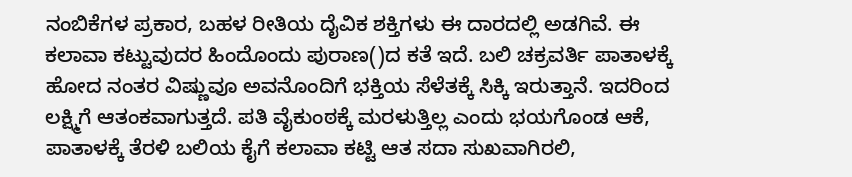ನಂಬಿಕೆಗಳ ಪ್ರಕಾರ, ಬಹಳ ರೀತಿಯ ದೈವಿಕ ಶಕ್ತಿಗಳು ಈ ದಾರದಲ್ಲಿ ಅಡಗಿವೆ. ಈ ಕಲಾವಾ ಕಟ್ಟುವುದರ ಹಿಂದೊಂದು ಪುರಾಣ()ದ ಕತೆ ಇದೆ. ಬಲಿ ಚಕ್ರವರ್ತಿ ಪಾತಾಳಕ್ಕೆ ಹೋದ ನಂತರ ವಿಷ್ಣುವೂ ಅವನೊಂದಿಗೆ ಭಕ್ತಿಯ ಸೆಳೆತಕ್ಕೆ ಸಿಕ್ಕಿ ಇರುತ್ತಾನೆ. ಇದರಿಂದ ಲಕ್ಷ್ಮಿಗೆ ಆತಂಕವಾಗುತ್ತದೆ. ಪತಿ ವೈಕುಂಠಕ್ಕೆ ಮರಳುತ್ತಿಲ್ಲ ಎಂದು ಭಯಗೊಂಡ ಆಕೆ, ಪಾತಾಳಕ್ಕೆ ತೆರಳಿ ಬಲಿಯ ಕೈಗೆ ಕಲಾವಾ ಕಟ್ಟಿ ಆತ ಸದಾ ಸುಖವಾಗಿರಲಿ,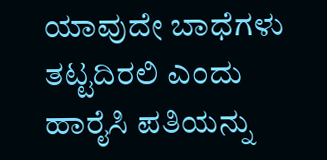ಯಾವುದೇ ಬಾಧೆಗಳು ತಟ್ಟದಿರಲಿ ಎಂದು ಹಾರೈಸಿ ಪತಿಯನ್ನು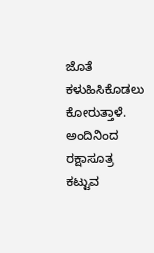ಜೊತೆ ಕಳುಹಿಸಿಕೊಡಲು ಕೋರುತ್ತಾಳೆ. ಅಂದಿನಿಂದ ರಕ್ಷಾಸೂತ್ರ ಕಟ್ಟುವ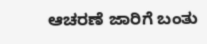ಆಚರಣೆ ಜಾರಿಗೆ ಬಂತು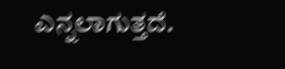ಎನ್ನಲಾಗುತ್ತದೆ.